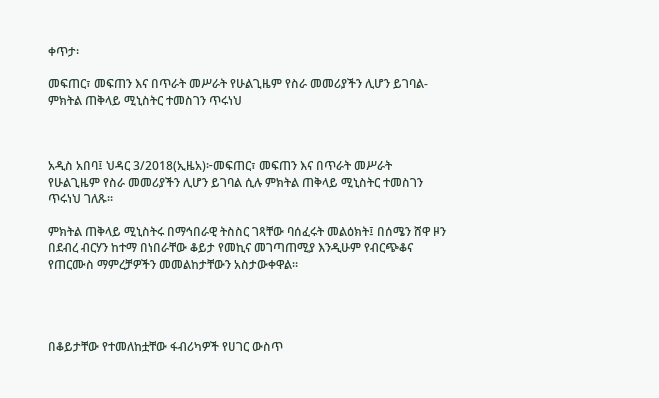ቀጥታ፡

መፍጠር፣ መፍጠን እና በጥራት መሥራት የሁልጊዜም የስራ መመሪያችን ሊሆን ይገባል-ምክትል ጠቅላይ ሚኒስትር ተመስገን ጥሩነህ



አዲስ አበባ፤ ህዳር 3/2018(ኢዜአ)፦መፍጠር፣ መፍጠን እና በጥራት መሥራት የሁልጊዜም የስራ መመሪያችን ሊሆን ይገባል ሲሉ ምክትል ጠቅላይ ሚኒስትር ተመስገን ጥሩነህ ገለጹ፡፡

ምክትል ጠቅላይ ሚኒስትሩ በማኅበራዊ ትስስር ገጻቸው ባሰፈሩት መልዕክት፤ በሰሜን ሸዋ ዞን በደብረ ብርሃን ከተማ በነበራቸው ቆይታ የመኪና መገጣጠሚያ እንዲሁም የብርጭቆና የጠርሙስ ማምረቻዎችን መመልከታቸውን አስታውቀዋል።




በቆይታቸው የተመለከቷቸው ፋብሪካዎች የሀገር ውስጥ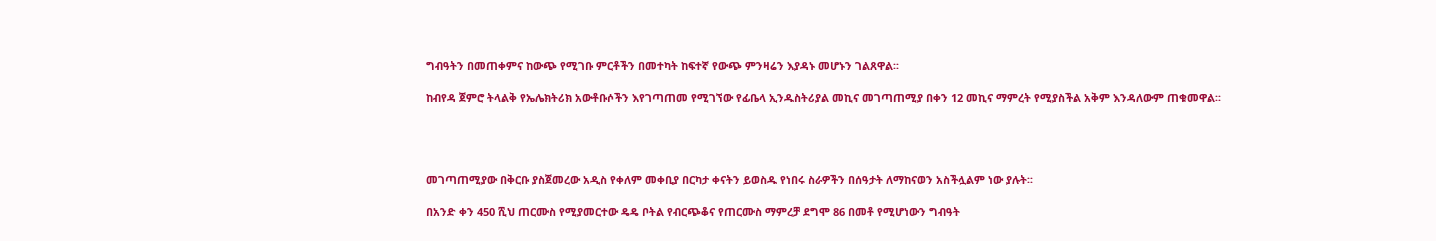ግብዓትን በመጠቀምና ከውጭ የሚገቡ ምርቶችን በመተካት ከፍተኛ የውጭ ምንዛሬን እያዳኑ መሆኑን ገልጸዋል፡፡

ከብየዳ ጀምሮ ትላልቅ የኤሌክትሪክ አውቶቡሶችን እየገጣጠመ የሚገኘው የፊቤላ ኢንዱስትሪያል መኪና መገጣጠሚያ በቀን 12 መኪና ማምረት የሚያስችል አቅም እንዳለውም ጠቁመዋል፡፡




መገጣጠሚያው በቅርቡ ያስጀመረው አዲስ የቀለም መቀቢያ በርካታ ቀናትን ይወስዱ የነበሩ ስራዎችን በሰዓታት ለማከናወን አስችሏልም ነው ያሉት፡፡

በአንድ ቀን 450 ሺህ ጠርሙስ የሚያመርተው ዴዴ ቦትል የብርጭቆና የጠርሙስ ማምረቻ ደግሞ 86 በመቶ የሚሆነውን ግብዓት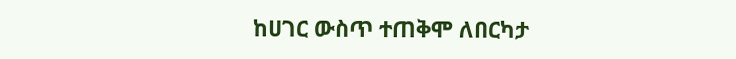ከሀገር ውስጥ ተጠቅሞ ለበርካታ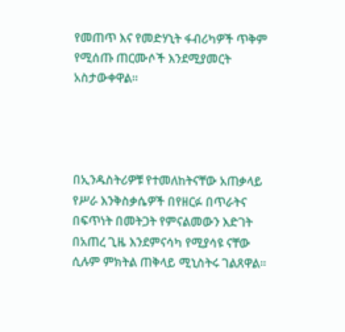የመጠጥ እና የመድሃኒት ፋብሪካዎች ጥቅም የሚሰጡ ጠርሙሶች እንደሚያመርት አስታውቀዋል፡፡




በኢንዱስትሪዎቹ የተመለከትናቸው አጠቃላይ የሥራ እንቅስቃሴዎች በየዘርፉ በጥራትና በፍጥነት በመትጋት የምናልመውን እድገት በአጠረ ጊዜ እንደምናሳካ የሚያሳዩ ናቸው ሲሉም ምክትል ጠቅላይ ሚኒስትሩ ገልጸዋል፡፡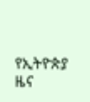የኢትዮጵያ ዜና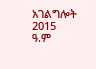አገልግሎት
2015
ዓ.ም